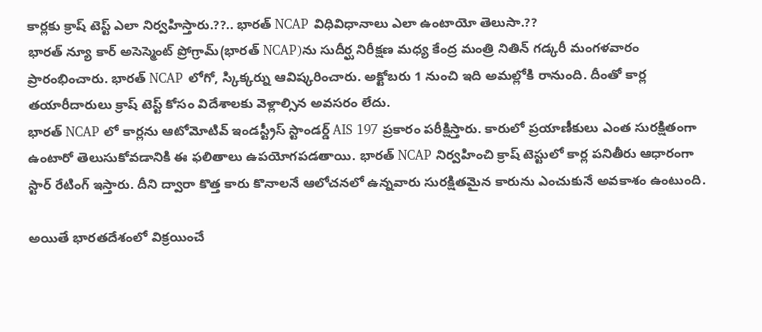కార్లకు క్రాష్ టెస్ట్ ఎలా నిర్వహిస్తారు.??.. భారత్ NCAP విధివిధానాలు ఎలా ఉంటాయో తెలుసా.??
భారత్ న్యూ కార్ అసెస్మెంట్ ప్రోగ్రామ్(భారత్ NCAP)ను సుదీర్ఘ నిరీక్షణ మధ్య కేంద్ర మంత్రి నితిన్ గడ్కరీ మంగళవారం ప్రారంభించారు. భారత్ NCAP లోగో, స్కిక్కర్ను ఆవిష్కరించారు. అక్టోబరు 1 నుంచి ఇది అమల్లోకి రానుంది. దీంతో కార్ల తయారీదారులు క్రాష్ టెస్ట్ కోసం విదేశాలకు వెళ్లాల్సిన అవసరం లేదు.
భారత్ NCAP లో కార్లను ఆటోమోటివ్ ఇండస్ట్రీస్ స్టాండర్డ్ AIS 197 ప్రకారం పరీక్షిస్తారు. కారులో ప్రయాణీకులు ఎంత సురక్షితంగా ఉంటారో తెలుసుకోవడానికి ఈ ఫలితాలు ఉపయోగపడతాయి. భారత్ NCAP నిర్వహించి క్రాష్ టెస్టులో కార్ల పనితీరు ఆధారంగా స్టార్ రేటింగ్ ఇస్తారు. దీని ద్వారా కొత్త కారు కొనాలనే ఆలోచనలో ఉన్నవారు సురక్షితమైన కారును ఎంచుకునే అవకాశం ఉంటుంది.

అయితే భారతదేశంలో విక్రయించే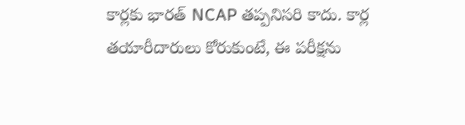కార్లకు భారత్ NCAP తప్పనిసరి కాదు. కార్ల తయారీదారులు కోరుకుంటే, ఈ పరీక్షను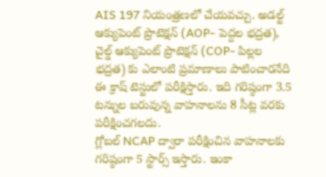AIS 197 నియంత్రణలో చేయవచ్చు. అడల్ట్ ఆక్యుపెంట్ ప్రొటెక్షన్ (AOP- పెద్దల భద్రత), చైల్డ్ ఆక్యుపెంట్ ప్రొటెక్షన్ (COP- పిల్లల భద్రత) కు ఎలాంటి ప్రమాణాలు పాటించారనేది ఈ క్రాష్ టెస్టులో పరీక్షిస్తారు. ఇది గరిష్ఠంగా 3.5 టన్నుల బరువున్న వాహనాలను 8 సీట్ల వరకు పరీక్షించగలదు.
గ్లోబల్ NCAP ద్వారా పరీక్షించిన వాహనాలకు గరిష్ఠంగా 5 స్టార్స్ ఇస్తారు. ఇంకా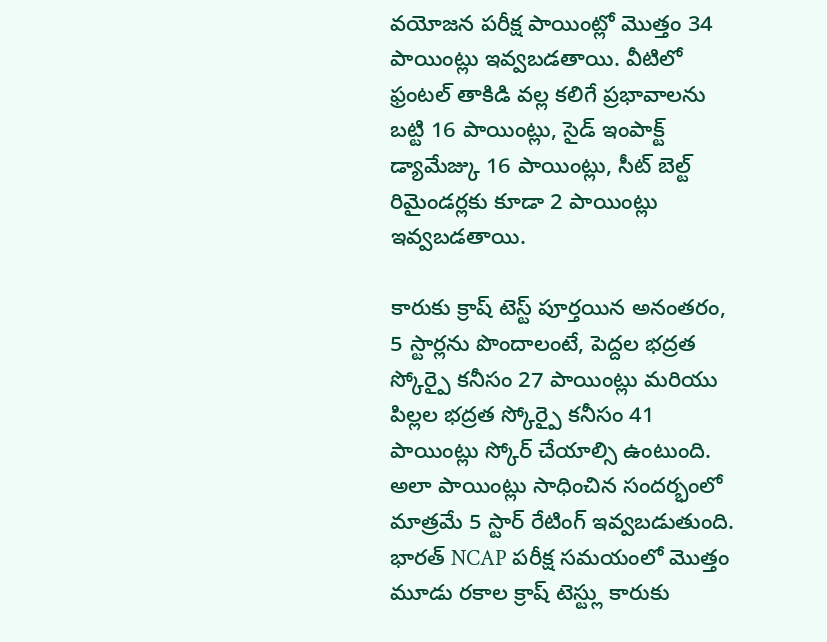వయోజన పరీక్ష పాయింట్లో మొత్తం 34 పాయింట్లు ఇవ్వబడతాయి. వీటిలో ఫ్రంటల్ తాకిడి వల్ల కలిగే ప్రభావాలను బట్టి 16 పాయింట్లు, సైడ్ ఇంపాక్ట్ డ్యామేజ్కు 16 పాయింట్లు, సీట్ బెల్ట్ రిమైండర్లకు కూడా 2 పాయింట్లు ఇవ్వబడతాయి.

కారుకు క్రాష్ టెస్ట్ పూర్తయిన అనంతరం, 5 స్టార్లను పొందాలంటే, పెద్దల భద్రత స్కోర్పై కనీసం 27 పాయింట్లు మరియు పిల్లల భద్రత స్కోర్పై కనీసం 41 పాయింట్లు స్కోర్ చేయాల్సి ఉంటుంది. అలా పాయింట్లు సాధించిన సందర్భంలో మాత్రమే 5 స్టార్ రేటింగ్ ఇవ్వబడుతుంది.
భారత్ NCAP పరీక్ష సమయంలో మొత్తం మూడు రకాల క్రాష్ టెస్ట్లు కారుకు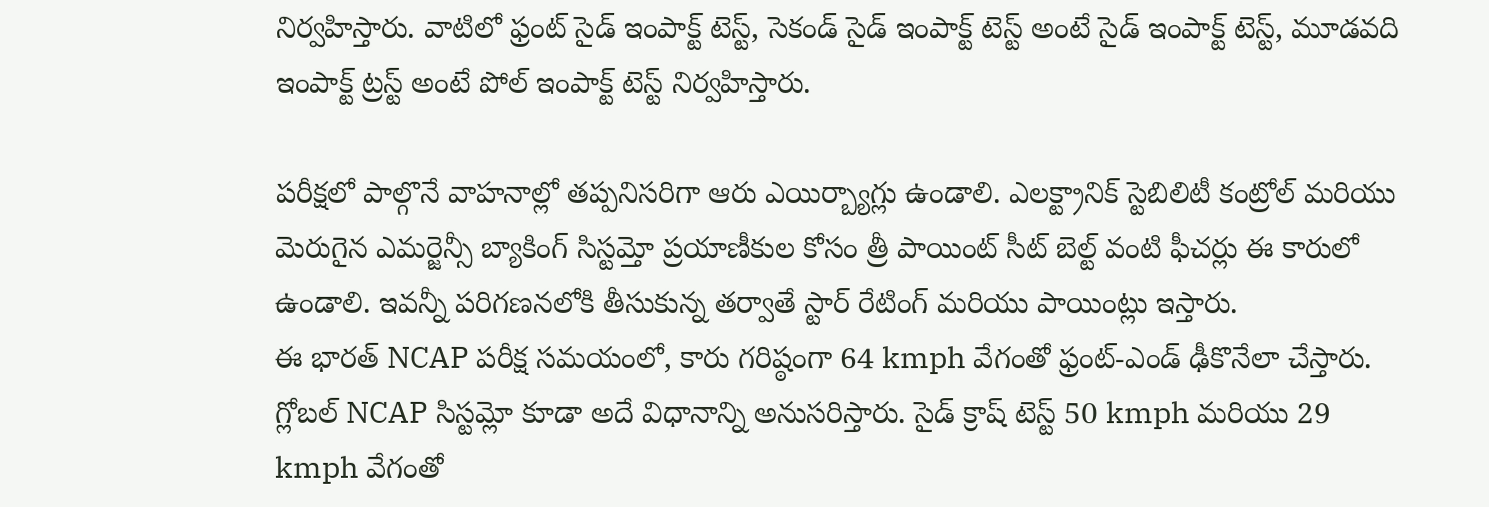నిర్వహిస్తారు. వాటిలో ఫ్రంట్ సైడ్ ఇంపాక్ట్ టెస్ట్, సెకండ్ సైడ్ ఇంపాక్ట్ టెస్ట్ అంటే సైడ్ ఇంపాక్ట్ టెస్ట్, మూడవది ఇంపాక్ట్ ట్రస్ట్ అంటే పోల్ ఇంపాక్ట్ టెస్ట్ నిర్వహిస్తారు.

పరీక్షలో పాల్గొనే వాహనాల్లో తప్పనిసరిగా ఆరు ఎయిర్బ్యాగ్లు ఉండాలి. ఎలక్ట్రానిక్ స్టెబిలిటీ కంట్రోల్ మరియు మెరుగైన ఎమర్జెన్సీ బ్యాకింగ్ సిస్టమ్తో ప్రయాణీకుల కోసం త్రీ పాయింట్ సీట్ బెల్ట్ వంటి ఫీచర్లు ఈ కారులో ఉండాలి. ఇవన్నీ పరిగణనలోకి తీసుకున్న తర్వాతే స్టార్ రేటింగ్ మరియు పాయింట్లు ఇస్తారు.
ఈ భారత్ NCAP పరీక్ష సమయంలో, కారు గరిష్ఠంగా 64 kmph వేగంతో ఫ్రంట్-ఎండ్ ఢీకొనేలా చేస్తారు. గ్లోబల్ NCAP సిస్టమ్లో కూడా అదే విధానాన్ని అనుసరిస్తారు. సైడ్ క్రాష్ టెస్ట్ 50 kmph మరియు 29 kmph వేగంతో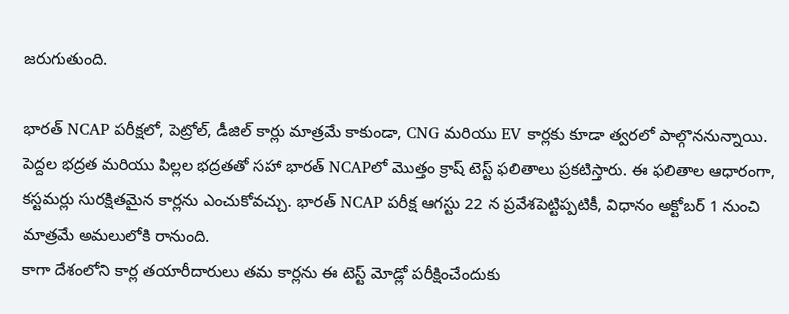జరుగుతుంది.

భారత్ NCAP పరీక్షలో, పెట్రోల్, డీజిల్ కార్లు మాత్రమే కాకుండా, CNG మరియు EV కార్లకు కూడా త్వరలో పాల్గొననున్నాయి. పెద్దల భద్రత మరియు పిల్లల భద్రతతో సహా భారత్ NCAPలో మొత్తం క్రాష్ టెస్ట్ ఫలితాలు ప్రకటిస్తారు. ఈ ఫలితాల ఆధారంగా, కస్టమర్లు సురక్షితమైన కార్లను ఎంచుకోవచ్చు. భారత్ NCAP పరీక్ష ఆగస్టు 22 న ప్రవేశపెట్టిప్పటికీ, విధానం అక్టోబర్ 1 నుంచి మాత్రమే అమలులోకి రానుంది.
కాగా దేశంలోని కార్ల తయారీదారులు తమ కార్లను ఈ టెస్ట్ మోడ్లో పరీక్షించేందుకు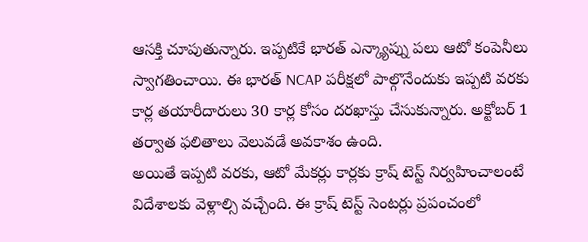ఆసక్తి చూపుతున్నారు. ఇప్పటికే భారత్ ఎన్క్యాప్ను పలు ఆటో కంపెనీలు స్వాగతించాయి. ఈ భారత్ NCAP పరీక్షలో పాల్గొనేందుకు ఇప్పటి వరకు కార్ల తయారీదారులు 30 కార్ల కోసం దరఖాస్తు చేసుకున్నారు. అక్టోబర్ 1 తర్వాత ఫలితాలు వెలువడే అవకాశం ఉంది.
అయితే ఇప్పటి వరకు, ఆటో మేకర్లు కార్లకు క్రాష్ టెస్ట్ నిర్వహించాలంటే విదేశాలకు వెళ్లాల్సి వచ్చేంది. ఈ క్రాష్ టెస్ట్ సెంటర్లు ప్రపంచంలో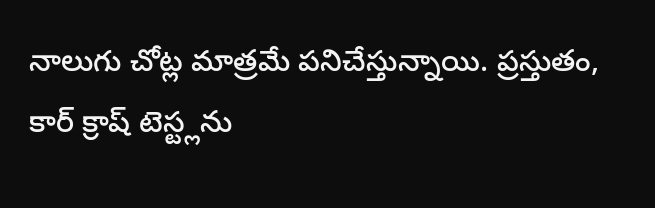నాలుగు చోట్ల మాత్రమే పనిచేస్తున్నాయి. ప్రస్తుతం, కార్ క్రాష్ టెస్ట్లను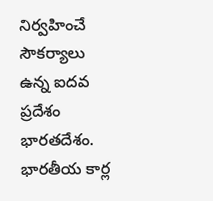నిర్వహించే సౌకర్యాలు ఉన్న ఐదవ ప్రదేశం భారతదేశం. భారతీయ కార్ల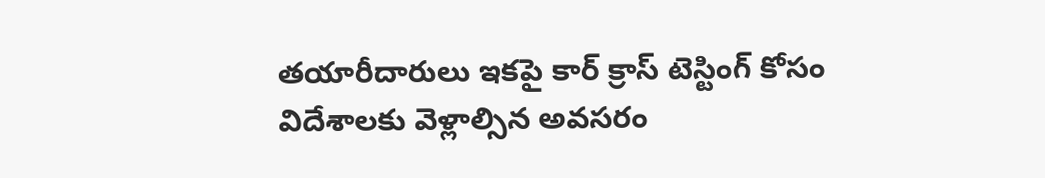తయారీదారులు ఇకపై కార్ క్రాస్ టెస్టింగ్ కోసం విదేశాలకు వెళ్లాల్సిన అవసరం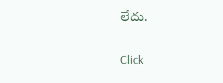లేదు.


Click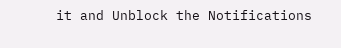it and Unblock the Notifications